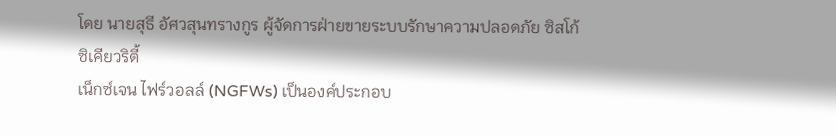โดย นายสุธี อัศวสุนทรางกูร ผู้จัดการฝ่ายขายระบบรักษาความปลอดภัย ซิสโก้ ซิเคียวริตี้
เน็กซ์เจน ไฟร์วอลล์ (NGFWs) เป็นองค์ประกอบ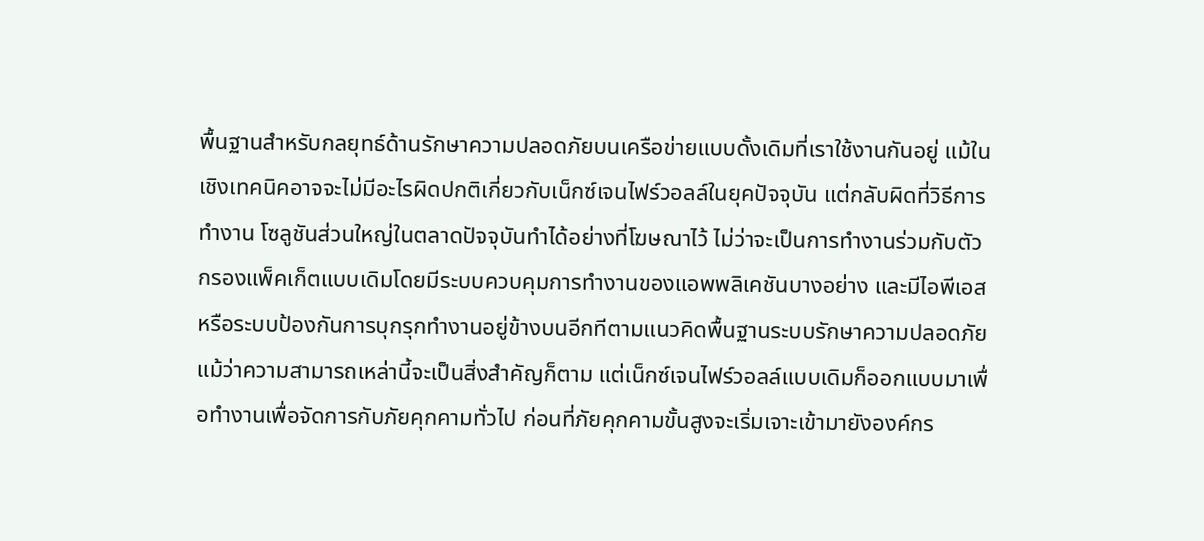พื้นฐานสำหรับกลยุทธ์ด้านรักษาความปลอดภัยบนเครือข่ายแบบดั้งเดิมที่เราใช้งานกันอยู่ แม้ในเชิงเทคนิคอาจจะไม่มีอะไรผิดปกติเกี่ยวกับเน็กซ์เจนไฟร์วอลล์ในยุคปัจจุบัน แต่กลับผิดที่วิธีการทำงาน โซลูชันส่วนใหญ่ในตลาดปัจจุบันทำได้อย่างที่โฆษณาไว้ ไม่ว่าจะเป็นการทำงานร่วมกับตัวกรองแพ็คเก็ตแบบเดิมโดยมีระบบควบคุมการทำงานของแอพพลิเคชันบางอย่าง และมีไอพีเอสหรือระบบป้องกันการบุกรุกทำงานอยู่ข้างบนอีกทีตามแนวคิดพื้นฐานระบบรักษาความปลอดภัย แม้ว่าความสามารถเหล่านี้จะเป็นสิ่งสำคัญก็ตาม แต่เน็กซ์เจนไฟร์วอลล์แบบเดิมก็ออกแบบมาเพื่อทำงานเพื่อจัดการกับภัยคุกคามทั่วไป ก่อนที่ภัยคุกคามขั้นสูงจะเริ่มเจาะเข้ามายังองค์กร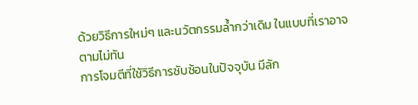ด้วยวิธีการใหม่ๆ และนวัตกรรมล้ำกว่าเดิม ในแบบที่เราอาจตามไม่ทัน
การโจมตีที่ใช้วิธีการซับซ้อนในปัจจุบัน มีลัก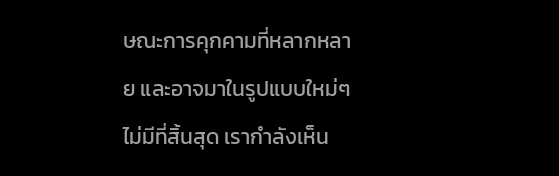ษณะการคุกคามที่หลากหลาย และอาจมาในรูปแบบใหม่ๆ ไม่มีที่สิ้นสุด เรากำลังเห็น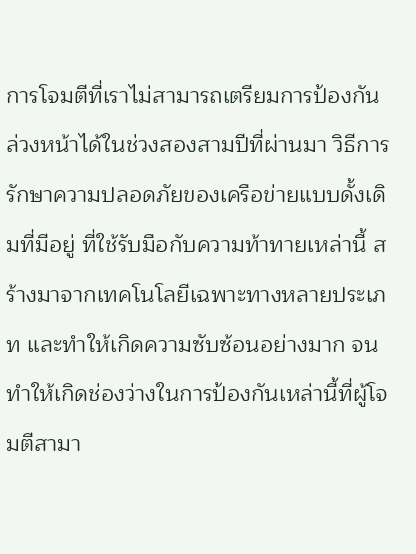การโจมตีที่เราไม่สามารถเตรียมการป้องกันล่วงหน้าได้ในช่วงสองสามปีที่ผ่านมา วิธีการรักษาความปลอดภัยของเครือข่ายแบบดั้งเดิมที่มีอยู่ ที่ใช้รับมือกับความท้าทายเหล่านี้ สร้างมาจากเทคโนโลยีเฉพาะทางหลายประเภท และทำให้เกิดความซับซ้อนอย่างมาก จนทำให้เกิดช่องว่างในการป้องกันเหล่านี้ที่ผู้โจมตีสามา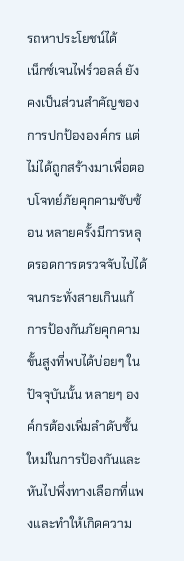รถหาประโยชน์ได้
เน็กซ์เจนไฟร์วอลล์ ยังคงเป็นส่วนสำคัญของการปกป้ององค์กร แต่ไม่ได้ถูกสร้างมาเพื่อตอบโจทย์ภัยคุกคามซับซ้อน หลายครั้งมีการหลุดรอดการตรวจจับไปได้จนกระทั่งสายเกินแก้ การป้องกันภัยคุกคามขั้นสูงที่พบได้บ่อยๆ ในปัจจุบันนั้น หลายๆ องค์กรต้องเพิ่มลำดับชั้นใหม่ในการป้องกันและหันไปพึ่งทางเลือกที่แพงและทำให้เกิดความ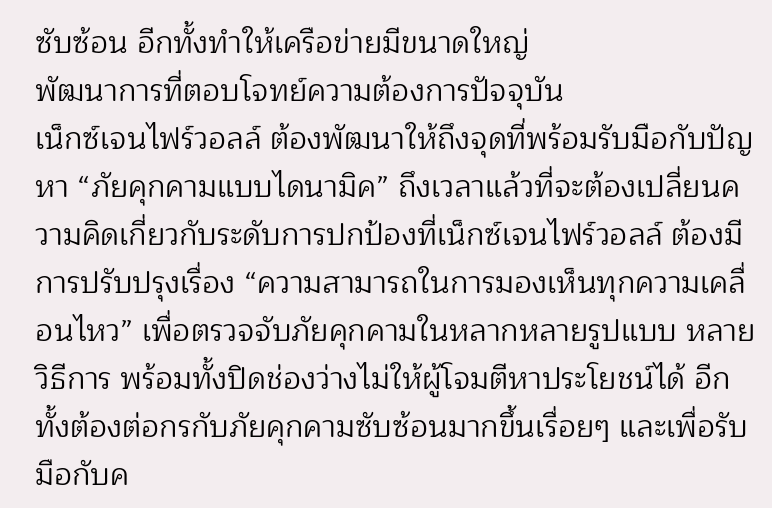ซับซ้อน อีกทั้งทำให้เครือข่ายมีขนาดใหญ่
พัฒนาการที่ตอบโจทย์ความต้องการปัจจุบัน
เน็กซ์เจนไฟร์วอลล์ ต้องพัฒนาให้ถึงจุดที่พร้อมรับมือกับปัญหา “ภัยคุกคามแบบไดนามิค” ถึงเวลาแล้วที่จะต้องเปลี่ยนความคิดเกี่ยวกับระดับการปกป้องที่เน็กซ์เจนไฟร์วอลล์ ต้องมีการปรับปรุงเรื่อง “ความสามารถในการมองเห็นทุกความเคลื่อนไหว” เพื่อตรวจจับภัยคุกคามในหลากหลายรูปแบบ หลายวิธีการ พร้อมทั้งปิดช่องว่างไม่ให้ผู้โจมตีหาประโยชน์ได้ อีกทั้งต้องต่อกรกับภัยคุกคามซับซ้อนมากขึ้นเรื่อยๆ และเพื่อรับมือกับค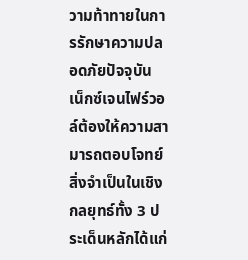วามท้าทายในการรักษาความปลอดภัยปัจจุบัน เน็กซ์เจนไฟร์วอล์ต้องให้ความสามารถตอบโจทย์สิ่งจำเป็นในเชิงกลยุทธ์ทั้ง 3 ประเด็นหลักได้แก่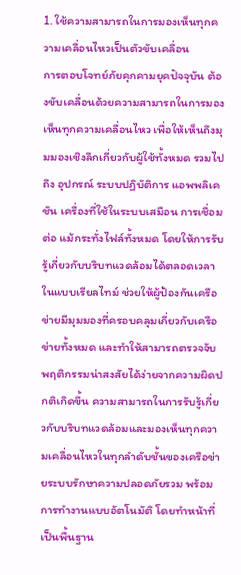1. ใช้ความสามารถในการมองเห็นทุกความเคลื่อนไหวเป็นตัวขับเคลื่อน
การตอบโจทย์ภัยคุกคามยุคปัจจุบัน ต้องขับเคลื่อนด้วยความสามารถในการมองเห็นทุกความเคลื่อนไหว เพื่อให้เห็นถึงมุมมองเชิงลึกเกี่ยวกับผู้ใช้ทั้งหมด รวมไปถึง อุปกรณ์ ระบบปฏิบัติการ แอพพลิเคชัน เครื่องที่ใช้ในระบบเสมือน การเชื่อมต่อ แม้กระทั่งไฟล์ทั้งหมด โดยให้การรับรู้เกี่ยวกับบริบทแวดล้อมได้ตลอดเวลาในแบบเรียลไทม์ ช่วยให้ผู้ป้องกันเครือข่ายมีมุมมองที่ครอบคลุมเกี่ยวกับเครือข่ายทั้งหมด และทำให้สามารถตรวจจับพฤติกรรมน่าสงสัยได้ง่ายจากความผิดปกติเกิดขึ้น ความสามารถในการรับรู้เกี่ยวกับบริบทแวดล้อมและมองเห็นทุกความเคลื่อนไหวในทุกลำดับชั้นของเครือข่ายระบบรักษาความปลอดภัยรวม พร้อมการทำงานแบบอัตโนมัติ โดยทำหน้าที่เป็นพื้นฐาน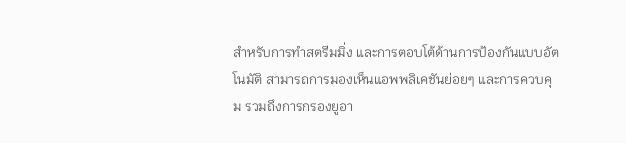สำหรับการทำสตรีมมิ่ง และการตอบโต้ด้านการป้องกันแบบอัตโนมัติ สามารถการมองเห็นแอพพลิเคชันย่อยๆ และการควบคุม รวมถึงการกรองยูอา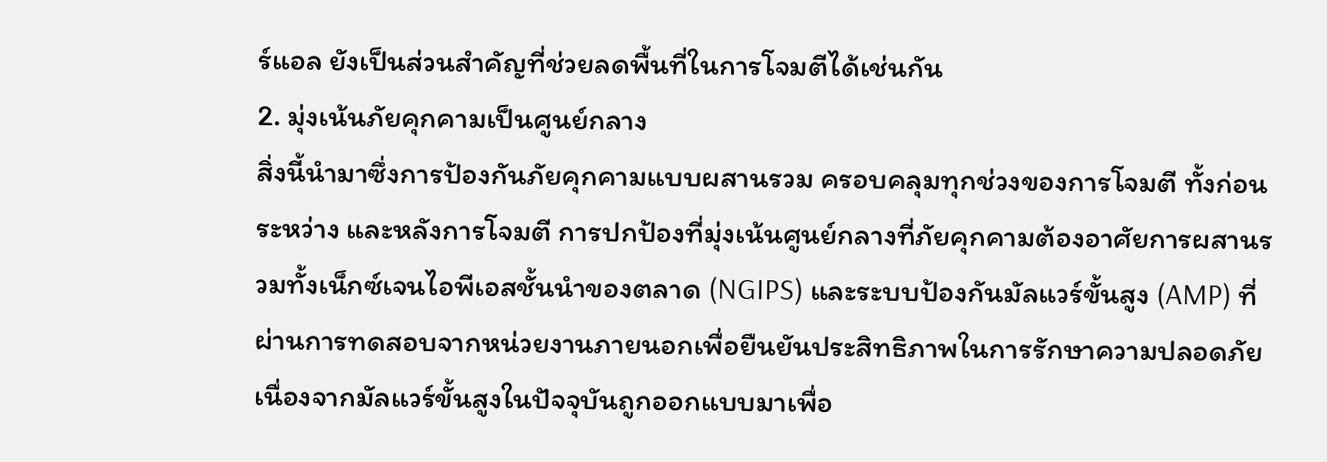ร์แอล ยังเป็นส่วนสำคัญที่ช่วยลดพื้นที่ในการโจมตีได้เช่นกัน
2. มุ่งเน้นภัยคุกคามเป็นศูนย์กลาง
สิ่งนี้นำมาซึ่งการป้องกันภัยคุกคามแบบผสานรวม ครอบคลุมทุกช่วงของการโจมตี ทั้งก่อน ระหว่าง และหลังการโจมตี การปกป้องที่มุ่งเน้นศูนย์กลางที่ภัยคุกคามต้องอาศัยการผสานรวมทั้งเน็กซ์เจนไอพีเอสชั้นนำของตลาด (NGIPS) และระบบป้องกันมัลแวร์ขั้นสูง (AMP) ที่ผ่านการทดสอบจากหน่วยงานภายนอกเพื่อยืนยันประสิทธิภาพในการรักษาความปลอดภัย เนื่องจากมัลแวร์ขั้นสูงในปัจจุบันถูกออกแบบมาเพื่อ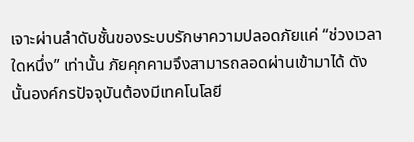เจาะผ่านลำดับชั้นของระบบรักษาความปลอดภัยแค่ “ช่วงเวลาใดหนึ่ง” เท่านั้น ภัยคุกคามจึงสามารถลอดผ่านเข้ามาได้ ดังนั้นองค์กรปัจจุบันต้องมีเทคโนโลยี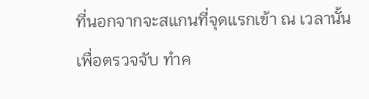ที่นอกจากจะสแกนที่จุดแรกเข้า ณ เวลานั้น เพื่อตรวจจับ ทำค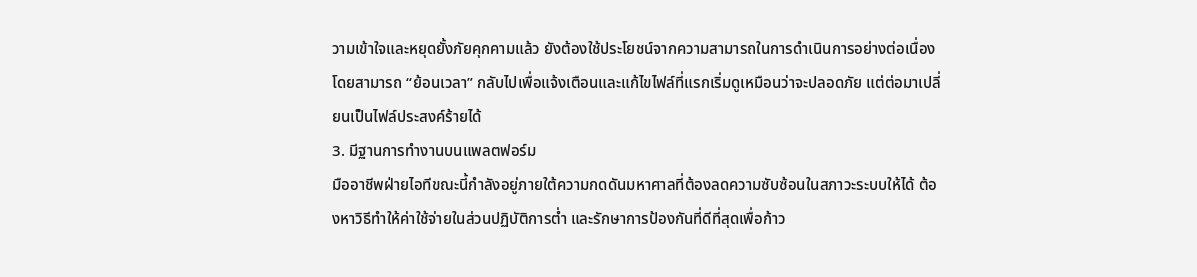วามเข้าใจและหยุดยั้งภัยคุกคามแล้ว ยังต้องใช้ประโยชน์จากความสามารถในการดำเนินการอย่างต่อเนื่อง โดยสามารถ “ย้อนเวลา” กลับไปเพื่อแจ้งเตือนและแก้ไขไฟล์ที่แรกเริ่มดูเหมือนว่าจะปลอดภัย แต่ต่อมาเปลี่ยนเป็นไฟล์ประสงค์ร้ายได้
3. มีฐานการทำงานบนแพลตฟอร์ม
มืออาชีพฝ่ายไอทีขณะนี้กำลังอยู่ภายใต้ความกดดันมหาศาลที่ต้องลดความซับซ้อนในสภาวะระบบให้ได้ ต้องหาวิธีทำให้ค่าใช้จ่ายในส่วนปฏิบัติการต่ำ และรักษาการป้องกันที่ดีที่สุดเพื่อก้าว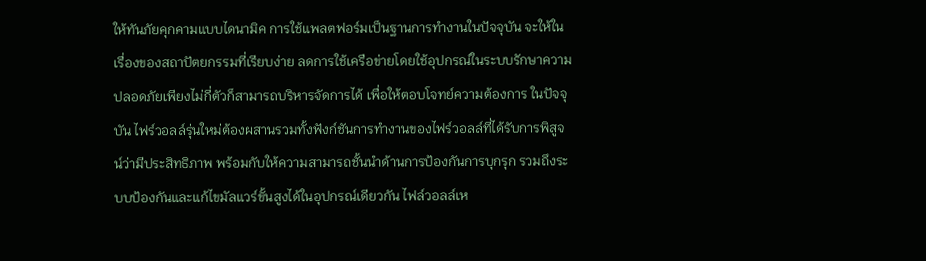ให้ทันภัยคุกคามแบบไดนามิค การใช้แพลตฟอร์มเป็นฐานการทำงานในปัจจุบัน จะให้ในเรื่องของสถาปัตยกรรมที่เรียบง่าย ลดการใช้เครือข่ายโดยใช้อุปกรณ์ในระบบรักษาความปลอดภัยเพียงไม่กี่ตัวก็สามารถบริหารจัดการได้ เพื่อให้ตอบโจทย์ความต้องการ ในปัจจุบัน ไฟร์วอลล์รุ่นใหม่ต้องผสานรวมทั้งฟังก์ชันการทำงานของไฟร์วอลล์ที่ได้รับการพิสูจน์ว่ามีประสิทธิภาพ พร้อมกับให้ความสามารถชั้นนำด้านการป้องกันการบุกรุก รวมถึงระบบป้องกันและแก้ไขมัลแวร์ขั้นสูงได้ในอุปกรณ์เดียวกัน ไฟล์วอลล์เห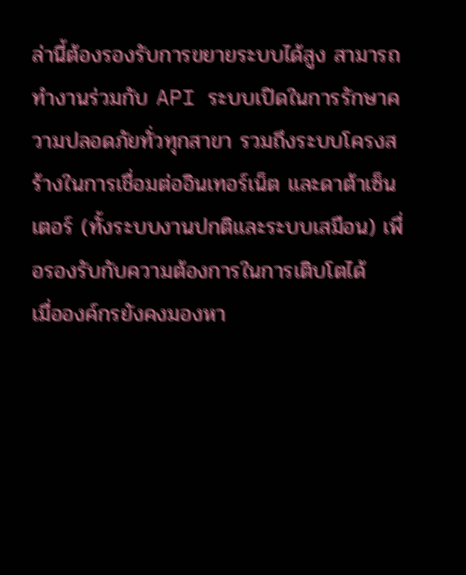ล่านี้ต้องรองรับการขยายระบบได้สูง สามารถทำงานร่วมกับ API ระบบเปิดในการรักษาความปลอดภัยทั่วทุกสาขา รวมถึงระบบโครงสร้างในการเชื่อมต่ออินเทอร์เน็ต และดาต้าเซ็นเตอร์ (ทั้งระบบงานปกติและระบบเสมือน) เพื่อรองรับกับความต้องการในการเติบโตได้
เมื่อองค์กรยังคงมองหา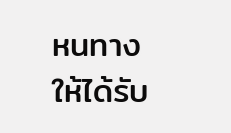หนทางให้ได้รับ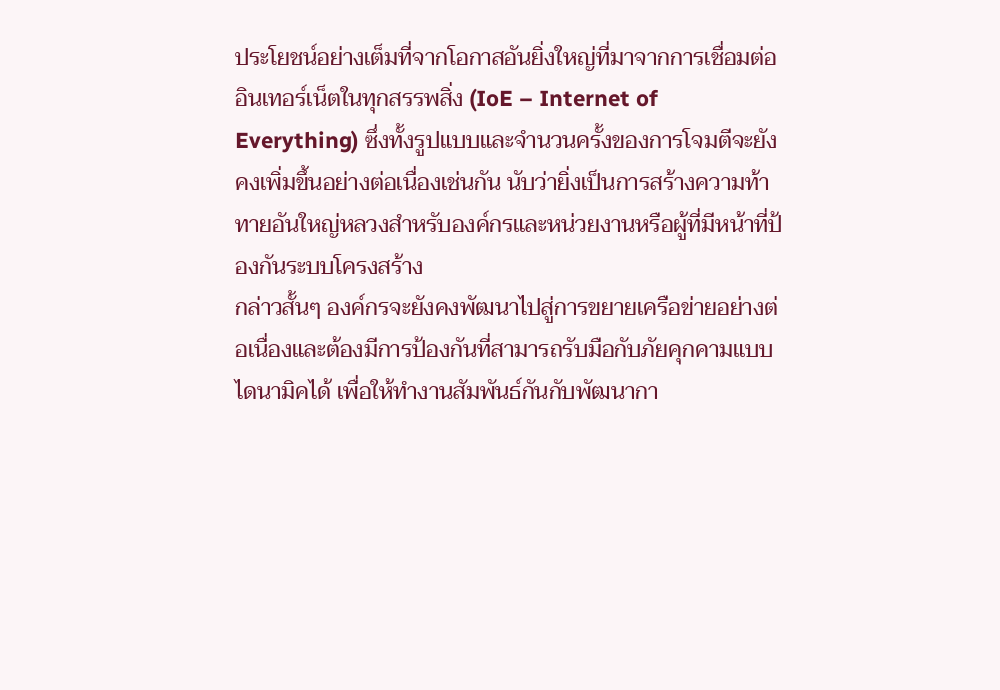ประโยชน์อย่างเต็มที่จากโอกาสอันยิ่งใหญ่ที่มาจากการเชื่อมต่ออินเทอร์เน็ตในทุกสรรพสิ่ง (IoE – Internet of Everything) ซึ่งทั้งรูปแบบและจำนวนครั้งของการโจมตีจะยังคงเพิ่มขึ้นอย่างต่อเนื่องเช่นกัน นับว่ายิ่งเป็นการสร้างความท้าทายอันใหญ่หลวงสำหรับองค์กรและหน่วยงานหรือผู้ที่มีหน้าที่ป้องกันระบบโครงสร้าง
กล่าวสั้นๆ องค์กรจะยังคงพัฒนาไปสู่การขยายเครือข่ายอย่างต่อเนื่องและต้องมีการป้องกันที่สามารถรับมือกับภัยคุกคามแบบไดนามิคได้ เพื่อให้ทำงานสัมพันธ์กันกับพัฒนากา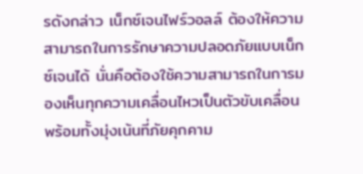รดังกล่าว เน็กซ์เจนไฟร์วอลล์ ต้องให้ความสามารถในการรักษาความปลอดภัยแบบเน็กซ์เจนได้ นั่นคือต้องใช้ความสามารถในการมองเห็นทุกความเคลื่อนไหวเป็นตัวขับเคลื่อน พร้อมทั้งมุ่งเน้นที่ภัยคุกคาม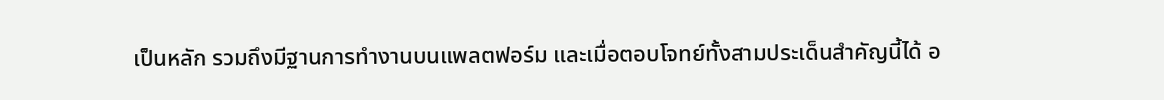เป็นหลัก รวมถึงมีฐานการทำงานบนแพลตฟอร์ม และเมื่อตอบโจทย์ทั้งสามประเด็นสำคัญนี้ได้ อ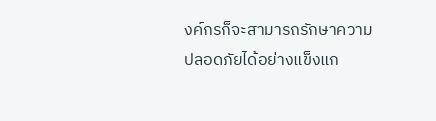งค์กรก็จะสามารถรักษาความปลอดภัยได้อย่างแข็งแก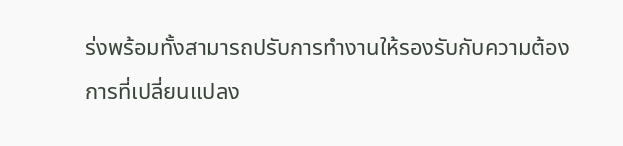ร่งพร้อมทั้งสามารถปรับการทำงานให้รองรับกับความต้องการที่เปลี่ยนแปลง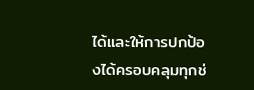ได้และให้การปกป้องได้ครอบคลุมทุกช่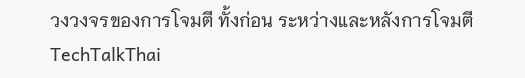วงวงจรของการโจมตี ทั้งก่อน ระหว่างและหลังการโจมตี
TechTalkThai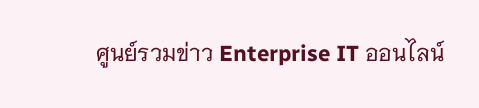ศูนย์รวมข่าว Enterprise IT ออนไลน์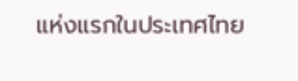แห่งแรกในประเทศไทย